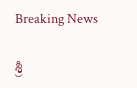Breaking News

శ్రీ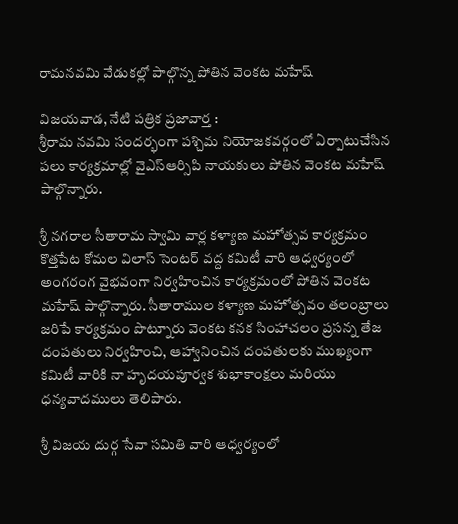రామనవమి వేడుకల్లో పాల్గొన్న పోతిన వెంకట మహేష్

విజయవాడ, నేటి పత్రిక ప్రజావార్త :
శ్రీరామ నవమి సందర్భంగా పశ్చిమ నియోజకవర్గంలో ఏర్పాటుచేసిన పలు కార్యక్రమాల్లో వైఎస్ఆర్సిపి నాయకులు పోతిన వెంకట మహేష్ పాల్గొన్నారు.

శ్రీ నగరాల సీతారామ స్వామి వార్ల కళ్యాణ మహోత్సవ కార్యక్రమం కొత్తపేట కోమల విలాస్ సెంటర్ వద్ద కమిటీ వారి ఆధ్వర్యంలో అంగరంగ వైభవంగా నిర్వహించిన కార్యక్రమంలో పోతిన వెంకట మహేష్ పాల్గొన్నారు. సీతారాముల కళ్యాణ మహోత్సవం తలంబ్రాలు జరిపే కార్యక్రమం పొట్నూరు వెంకట కనక సింహాచలం ప్రసన్న తేజ దంపతులు నిర్వహించి, ఆహ్వానించిన దంపతులకు ముఖ్యంగా కమిటీ వారికి నా హృదయపూర్వక శుభాకాంక్షలు మరియు ధన్యవాదములు తెలిపారు.

శ్రీ విజయ దుర్గ సేవా సమితి వారి ఆధ్వర్యంలో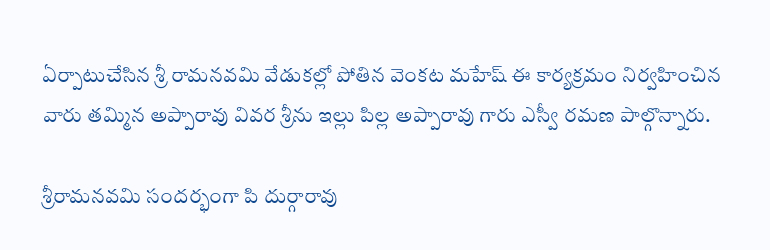ఏర్పాటుచేసిన శ్రీ రామనవమి వేడుకల్లో పోతిన వెంకట మహేష్ ఈ కార్యక్రమం నిర్వహించిన వారు తమ్మిన అప్పారావు వివర శ్రీను ఇల్లు పిల్ల అప్పారావు గారు ఎస్వీ రమణ పాల్గొన్నారు.

శ్రీరామనవమి సందర్భంగా పి దుర్గారావు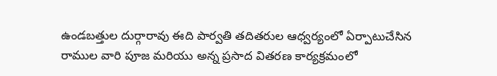ఉండబత్తుల దుర్గారావు ఈది పార్వతి తదితరుల ఆధ్వర్యంలో ఏర్పాటుచేసిన రాముల వారి పూజ మరియు అన్న ప్రసాద వితరణ కార్యక్రమంలో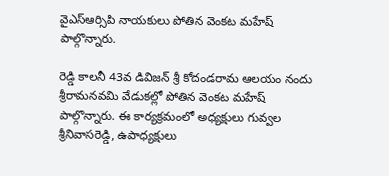వైఎస్ఆర్సిపి నాయకులు పోతిన వెంకట మహేష్ పాల్గొన్నారు.

రెడ్డి కాలనీ 43వ డివిజన్ శ్రీ కోదండరామ ఆలయం నందు శ్రీరామనవమి వేడుకల్లో పోతిన వెంకట మహేష్ పాల్గొన్నారు. ఈ కార్యక్రమంలో అధ్యక్షులు గువ్వల శ్రీనివాసరెడ్డి, ఉపాధ్యక్షులు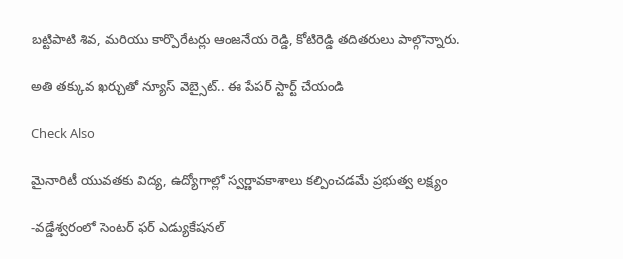బట్టిపాటి శివ, మరియు కార్పొరేటర్లు ఆంజనేయ రెడ్డి, కోటిరెడ్డి తదితరులు పాల్గొన్నారు.

అతి తక్కువ ఖర్చుతో న్యూస్ వెబ్సైట్.. ఈ పేపర్ స్టార్ట్ చేయండి

Check Also

మైనారిటీ యువతకు విద్య, ఉద్యోగాల్లో స్వర్ణావకాశాలు కల్పించడమే ప్రభుత్వ లక్ష్యం

-వడ్డేశ్వరంలో సెంటర్ ఫర్ ఎడ్యుకేషనల్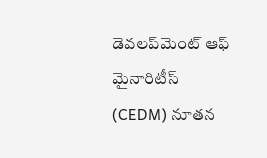డెవలప్‌మెంట్ ఆఫ్ మైనారిటీస్ (CEDM) నూతన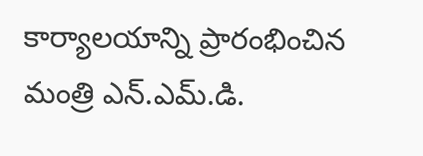కార్యాలయాన్ని ప్రారంభించిన మంత్రి ఎన్.ఎమ్.డి.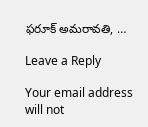ఫరూక్ అమరావతి, …

Leave a Reply

Your email address will not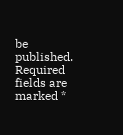be published. Required fields are marked *